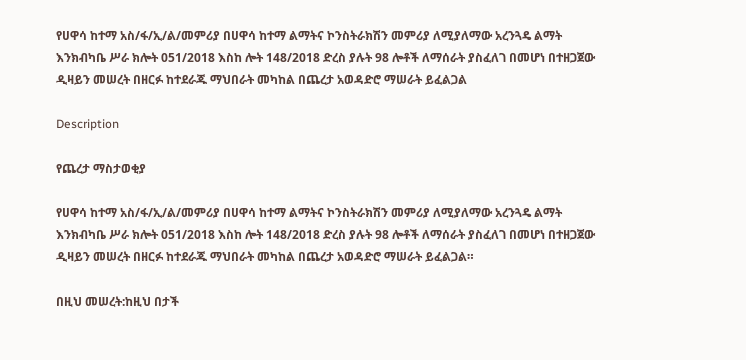የሀዋሳ ከተማ አስ/ፋ/ኢ/ል/መምሪያ በሀዋሳ ከተማ ልማትና ኮንስትራክሽን መምሪያ ለሚያለማው አረንጓዴ ልማት እንክብካቤ ሥራ ክሎት 051/2018 እስከ ሎት 148/2018 ድረስ ያሉት 98 ሎቶች ለማሰራት ያስፈለገ በመሆነ በተዘጋጀው ዲዛይን መሠረት በዘርፉ ከተደራጁ ማህበራት መካከል በጨረታ አወዳድሮ ማሠራት ይፈልጋል

Description

የጨረታ ማስታወቂያ

የሀዋሳ ከተማ አስ/ፋ/ኢ/ል/መምሪያ በሀዋሳ ከተማ ልማትና ኮንስትራክሽን መምሪያ ለሚያለማው አረንጓዴ ልማት እንክብካቤ ሥራ ክሎት 051/2018 እስከ ሎት 148/2018 ድረስ ያሉት 98 ሎቶች ለማሰራት ያስፈለገ በመሆነ በተዘጋጀው ዲዛይን መሠረት በዘርፉ ከተደራጁ ማህበራት መካከል በጨረታ አወዳድሮ ማሠራት ይፈልጋል።

በዚህ መሠረት:ከዚህ በታች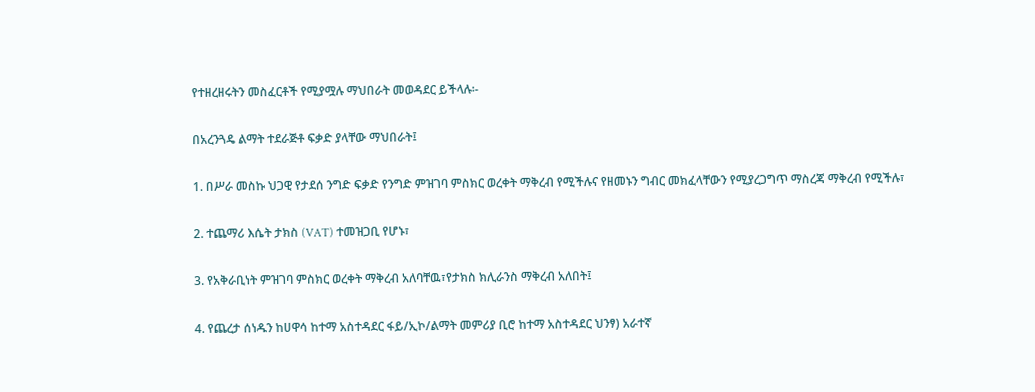የተዘረዘሩትን መስፈርቶች የሚያሟሉ ማህበራት መወዳደር ይችላሉ፡-

በአረንጓዴ ልማት ተደራጅቶ ፍቃድ ያላቸው ማህበራት፤

1. በሥራ መስኩ ህጋዊ የታደሰ ንግድ ፍቃድ የንግድ ምዝገባ ምስክር ወረቀት ማቅረብ የሚችሉና የዘመኑን ግብር መክፈላቸውን የሚያረጋግጥ ማስረጃ ማቅረብ የሚችሉ፣

2. ተጨማሪ እሴት ታክስ (VAT) ተመዝጋቢ የሆኑ፣

3. የአቅራቢነት ምዝገባ ምስክር ወረቀት ማቅረብ አለባቸዉ፣የታክስ ክሊራንስ ማቅረብ አለበት፤

4. የጨረታ ሰነዱን ከሀዋሳ ከተማ አስተዳደር ፋይ/ኢኮ/ልማት መምሪያ ቢሮ ከተማ አስተዳደር ህንፃ) አራተኛ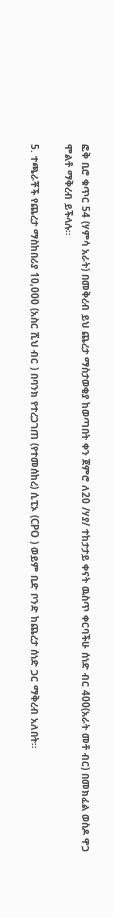ፎቅ ቢሮ ቁጥር 54 (ሃምሳ አራት) በመቅረብ ይህ ጨረታ ማስታወቂያ ከወጣበት ቀን ጀምሮ ለ20 /ሃያ/ ተከታታይ ቀናት ዉስጥ ቀርባችሁ ሰነድ ብር 400(አራት መቶ ብር) በመክፈል ወስዶ ዋጋ ሞልቶ ማቅረብ ይችላሉ።

5. ተጫራቾች የጨረታ ማስከበሪያ 10,000 (አስር ሺህ ብር ) በባንክ የተረጋገጠ (የተመሰከረ) ሲፒኦ (CPO ) ወይም ቢድ ቦንድ ከጨረታ ሰነድ ጋር ማቅረብ አለበት።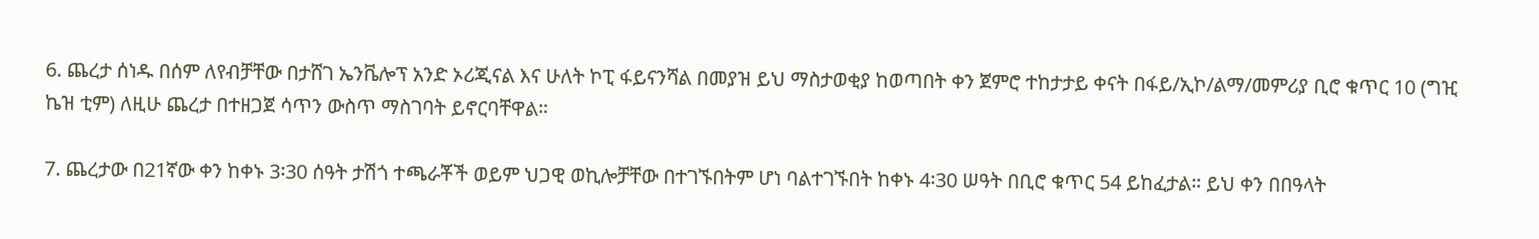6. ጨረታ ሰነዱ በሰም ለየብቻቸው በታሸገ ኤንቬሎፕ አንድ ኦሪጂናል እና ሁለት ኮፒ ፋይናንሻል በመያዝ ይህ ማስታወቂያ ከወጣበት ቀን ጀምሮ ተከታታይ ቀናት በፋይ/ኢኮ/ልማ/መምሪያ ቢሮ ቁጥር 10 (ግዢ ኬዝ ቲም) ለዚሁ ጨረታ በተዘጋጀ ሳጥን ውስጥ ማስገባት ይኖርባቸዋል።

7. ጨረታው በ21ኛው ቀን ከቀኑ 3፡30 ሰዓት ታሽጎ ተጫራቾች ወይም ህጋዊ ወኪሎቻቸው በተገኙበትም ሆነ ባልተገኙበት ከቀኑ 4፡30 ሠዓት በቢሮ ቁጥር 54 ይከፈታል። ይህ ቀን በበዓላት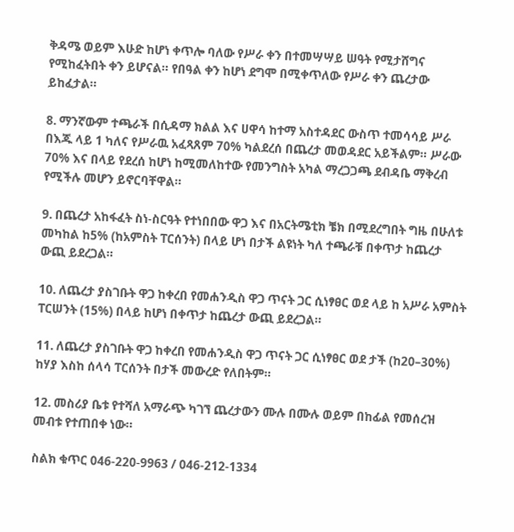ቅዳሜ ወይም እሁድ ከሆነ ቀጥሎ ባለው የሥራ ቀን በተመሣሣይ ሠዓት የሚታሸግና የሚከፈትበት ቀን ይሆናል። የበዓል ቀን ከሆነ ደግሞ በሚቀጥለው የሥራ ቀን ጨረታው ይከፈታል።

8. ማንኛውም ተጫራች በሲዳማ ክልል እና ሀዋሳ ከተማ አስተዳደር ውስጥ ተመሳሳይ ሥራ በእጁ ላይ 1 ካለና የሥራዉ አፈጻጸም 70% ካልደረሰ በጨረታ መወዳደር አይችልም። ሥራው 70% እና በላይ የደረሰ ከሆነ ከሚመለከተው የመንግስት አካል ማረጋጋጫ ደብዳቤ ማቅረብ የሚችሉ መሆን ይኖርባቸዋል።

9. በጨረታ አከፋፈት ስነ-ስርዓት የተነበበው ዋጋ እና በአርትሜቲክ ቼክ በሚደረግበት ግዜ በሁለቱ መካከል ከ5% (ከአምስት ፐርሰንት) በላይ ሆነ በታች ልዩነት ካለ ተጫራቹ በቀጥታ ከጨረታ ውጪ ይደረጋል።

10. ለጨረታ ያስገቡት ዋጋ ከቀረበ የመሐንዲስ ዋጋ ጥናት ጋር ሲነፃፀር ወደ ላይ ከ አሥራ አምስት ፐርሠንት (15%) በላይ ከሆነ በቀጥታ ከጨረታ ውጪ ይደረጋል።

11. ለጨረታ ያስገቡት ዋጋ ከቀረበ የመሐንዲስ ዋጋ ጥናት ጋር ሲነፃፀር ወደ ታች (ከ20–30%) ከሃያ እስከ ሰላሳ ፐርሰንት በታች መውረድ የለበትም።

12. መስሪያ ቤቱ የተሻለ አማራጭ ካገኘ ጨረታውን ሙሉ በሙሉ ወይም በከፊል የመሰረዝ መብቱ የተጠበቀ ነው።

ስልክ ቁጥር 046-220-9963 / 046-212-1334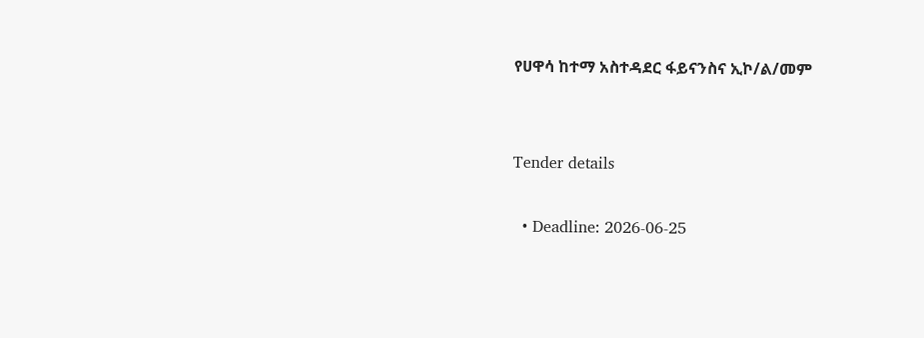የሀዋሳ ከተማ አስተዳደር ፋይናንስና ኢኮ/ል/መም


Tender details

  • Deadline: 2026-06-25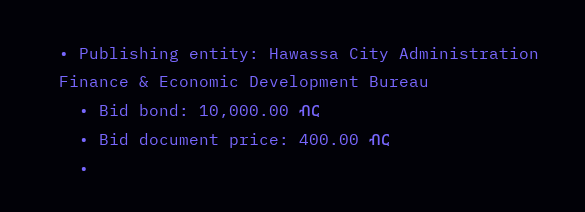• Publishing entity: Hawassa City Administration Finance & Economic Development Bureau
  • Bid bond: 10,000.00 ብር
  • Bid document price: 400.00 ብር
  •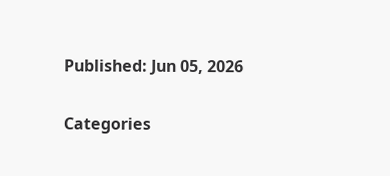Published: Jun 05, 2026

Categories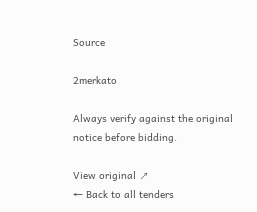Source

2merkato

Always verify against the original notice before bidding.

View original ↗
← Back to all tenders